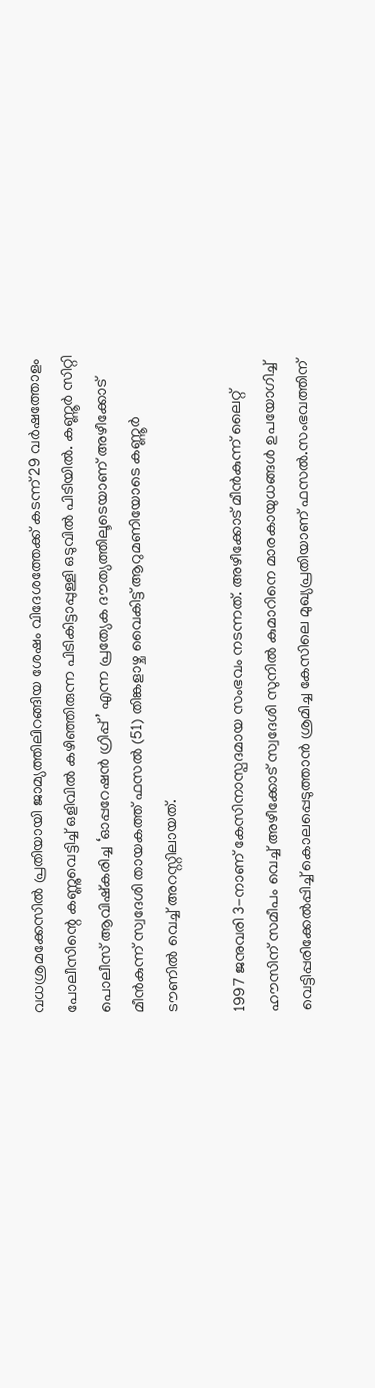വധശ്രമക്കേസിൽ പ്രതിയായി ജാമ്യത്തിലിറങ്ങിയ ശേഷം വിദേശത്തേക്ക് കടന്ന് 29 വർഷത്തോളം പോലീസിന്റെ കണ്ണുവെട്ടിച്ച് ഒളിവിൽ കഴിഞ്ഞിരുന്ന പിടികിട്ടാപ്പുള്ളി ഒടുവിൽ പിടിയിൽ. കണ്ണൂർ സിറ്റി പൊലീസ് ആവിഷ്കരിച്ച ‘ഓപ്പറേഷൻ ഗ്രിപ്പ്’ എന്ന പ്രത്യേക ദൗത്യത്തിലൂടെയാണ് അഴീക്കോട് മീൻകുന്ന് സ്വദേശി തായകത്ത് ഫസൽ (51) തിങ്കളാഴ്ച വൈകിട്ട് ആറുമണിയോടെ കണ്ണൂർ ടൗണിൽ വെച്ച് അറസ്റ്റിലായത്.

1997 ജനുവരി 3-നാണ് കേസിനാസ്പദമായ സംഭവം നടന്നത്. അഴീക്കോട് മീൻകുന്ന് ലൈറ്റ് ഹൗസിന് സമീപം വെച്ച് അഴീക്കോട് സ്വദേശി സുനിൽ കുമാറിനെ മാരകായുധങ്ങൾ ഉപയോഗിച്ച് വെട്ടിപ്പരിക്കേൽപ്പിച്ച് കൊലപ്പെടുത്താൻ ശ്രമിച്ച കേസിലെ മുഖ്യപ്രതിയാണ് ഫസൽ.സംഭവത്തിന്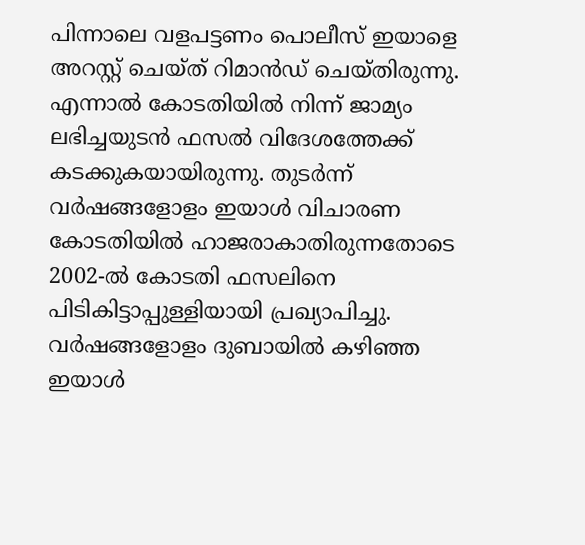പിന്നാലെ വളപട്ടണം പൊലീസ് ഇയാളെ അറസ്റ്റ് ചെയ്ത് റിമാൻഡ് ചെയ്തിരുന്നു. എന്നാൽ കോടതിയിൽ നിന്ന് ജാമ്യം ലഭിച്ചയുടൻ ഫസൽ വിദേശത്തേക്ക് കടക്കുകയായിരുന്നു. തുടർന്ന് വർഷങ്ങളോളം ഇയാൾ വിചാരണ കോടതിയിൽ ഹാജരാകാതിരുന്നതോടെ 2002-ൽ കോടതി ഫസലിനെ പിടികിട്ടാപ്പുള്ളിയായി പ്രഖ്യാപിച്ചു. വർഷങ്ങളോളം ദുബായിൽ കഴിഞ്ഞ ഇയാൾ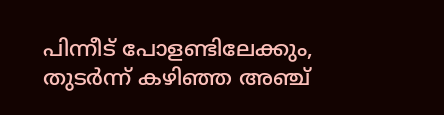പിന്നീട് പോളണ്ടിലേക്കും, തുടർന്ന് കഴിഞ്ഞ അഞ്ച്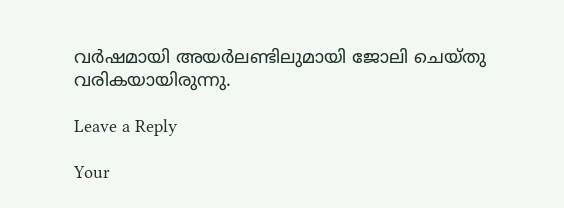വർഷമായി അയർലണ്ടിലുമായി ജോലി ചെയ്തു വരികയായിരുന്നു.

Leave a Reply

Your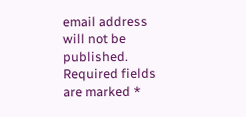email address will not be published. Required fields are marked *